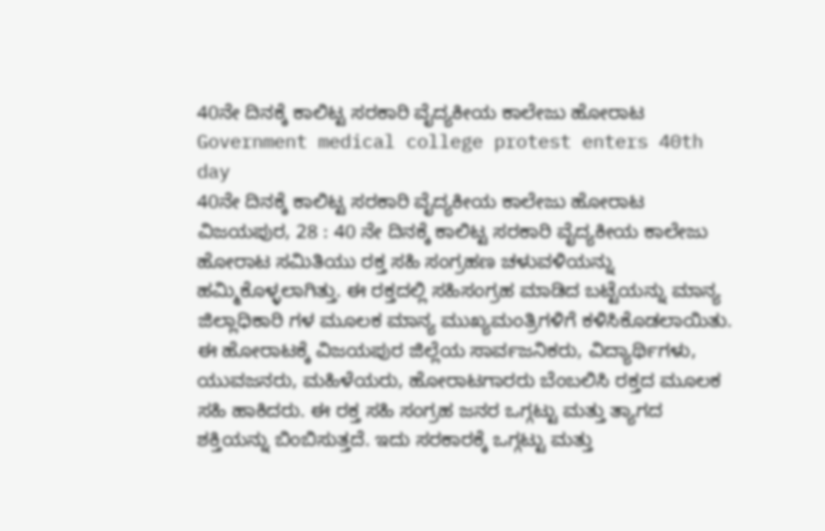40ನೇ ದಿನಕ್ಕೆ ಕಾಲಿಟ್ಟ ಸರಕಾರಿ ವೈದ್ಯಕೀಯ ಕಾಲೇಜು ಹೋರಾಟ
Government medical college protest enters 40th day
40ನೇ ದಿನಕ್ಕೆ ಕಾಲಿಟ್ಟ ಸರಕಾರಿ ವೈದ್ಯಕೀಯ ಕಾಲೇಜು ಹೋರಾಟ
ವಿಜಯಪುರ, 28 : 40 ನೇ ದಿನಕ್ಕೆ ಕಾಲಿಟ್ಟ ಸರಕಾರಿ ವೈದ್ಯಕೀಯ ಕಾಲೇಜು ಹೋರಾಟ ಸಮಿತಿಯು ರಕ್ತ ಸಹಿ ಸಂಗ್ರಹಣ ಚಳುವಳಿಯನ್ನು ಹಮ್ಮಿಕೊಳ್ಳಲಾಗಿತ್ತು. ಈ ರಕ್ತದಲ್ಲಿ ಸಹಿಸಂಗ್ರಹ ಮಾಡಿದ ಬಟ್ಟೆಯನ್ನು ಮಾನ್ಯ ಜಿಲ್ಲಾಧಿಕಾರಿ ಗಳ ಮೂಲಕ ಮಾನ್ಯ ಮುಖ್ಯಮಂತ್ರಿಗಳಿಗೆ ಕಳಿಸಿಕೊಡಲಾಯಿತು. ಈ ಹೋರಾಟಕ್ಕೆ ವಿಜಯಪುರ ಜಿಲ್ಲೆಯ ಸಾರ್ವಜನಿಕರು, ವಿದ್ಯಾರ್ಥಿಗಳು, ಯುವಜನರು, ಮಹಿಳೆಯರು, ಹೋರಾಟಗಾರರು ಬೆಂಬಲಿಸಿ ರಕ್ತದ ಮೂಲಕ ಸಹಿ ಹಾಕಿದರು. ಈ ರಕ್ತ ಸಹಿ ಸಂಗ್ರಹ ಜನರ ಒಗ್ಗಟ್ಟು ಮತ್ತು ತ್ಯಾಗದ ಶಕ್ತಿಯನ್ನು ಬಿಂಬಿಸುತ್ತದೆ. ಇದು ಸರಕಾರಕ್ಕೆ ಒಗ್ಗಟ್ಟು ಮತ್ತು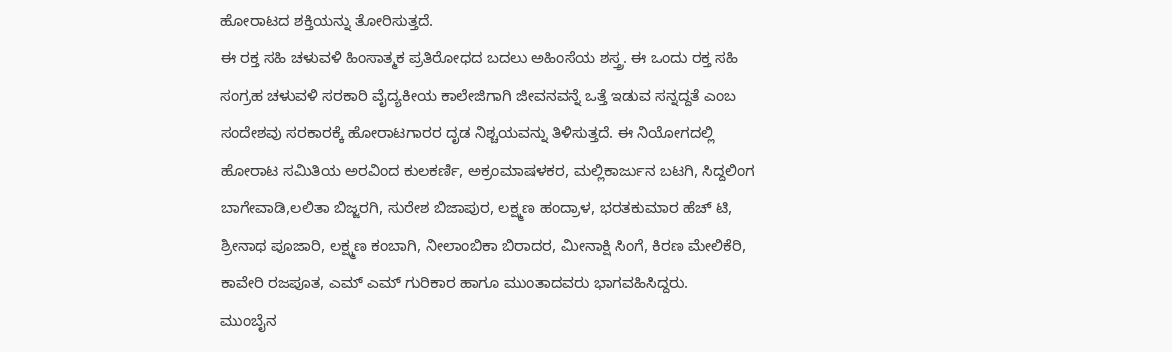ಹೋರಾಟದ ಶಕ್ತಿಯನ್ನು ತೋರಿಸುತ್ತದೆ.
ಈ ರಕ್ತ ಸಹಿ ಚಳುವಳಿ ಹಿಂಸಾತ್ಮಕ ಪ್ರತಿರೋಧದ ಬದಲು ಅಹಿಂಸೆಯ ಶಸ್ತ್ರ. ಈ ಒಂದು ರಕ್ತ ಸಹಿ ಸಂಗ್ರಹ ಚಳುವಳಿ ಸರಕಾರಿ ವೈದ್ಯಕೀಯ ಕಾಲೇಜಿಗಾಗಿ ಜೀವನವನ್ನೆ ಒತ್ತೆ ಇಡುವ ಸನ್ನದ್ದತೆ ಎಂಬ ಸಂದೇಶವು ಸರಕಾರಕ್ಕೆ ಹೋರಾಟಗಾರರ ದೃಡ ನಿಶ್ಚಯವನ್ನು ತಿಳಿಸುತ್ತದೆ. ಈ ನಿಯೋಗದಲ್ಲಿ ಹೋರಾಟ ಸಮಿತಿಯ ಅರವಿಂದ ಕುಲಕರ್ಣಿ, ಅಕ್ರಂಮಾಷಳಕರ, ಮಲ್ಲಿಕಾರ್ಜುನ ಬಟಗಿ, ಸಿದ್ದಲಿಂಗ ಬಾಗೇವಾಡಿ,ಲಲಿತಾ ಬಿಜ್ಜರಗಿ, ಸುರೇಶ ಬಿಜಾಪುರ, ಲಕ್ಷ್ಮಣ ಹಂದ್ರಾಳ, ಭರತಕುಮಾರ ಹೆಚ್ ಟಿ, ಶ್ರೀನಾಥ ಪೂಜಾರಿ, ಲಕ್ಷ್ಮಣ ಕಂಬಾಗಿ, ನೀಲಾಂಬಿಕಾ ಬಿರಾದರ, ಮೀನಾಕ್ಷಿ ಸಿಂಗೆ, ಕಿರಣ ಮೇಲಿಕೆರಿ, ಕಾವೇರಿ ರಜಪೂತ, ಎಮ್ ಎಮ್ ಗುರಿಕಾರ ಹಾಗೂ ಮುಂತಾದವರು ಭಾಗವಹಿಸಿದ್ದರು.
ಮುಂಬೈನ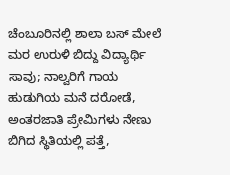ಚೆಂಬೂರಿನಲ್ಲಿ ಶಾಲಾ ಬಸ್ ಮೇಲೆ ಮರ ಉರುಳಿ ಬಿದ್ದು ವಿದ್ಯಾರ್ಥಿ ಸಾವು; ನಾಲ್ವರಿಗೆ ಗಾಯ
ಹುಡುಗಿಯ ಮನೆ ದರೋಡೆ, ಅಂತರಜಾತಿ ಪ್ರೇಮಿಗಳು ನೇಣು ಬಿಗಿದ ಸ್ಥಿತಿಯಲ್ಲಿ ಪತ್ತೆ,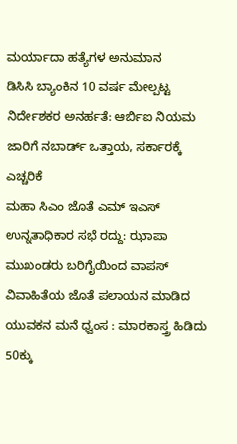ಮರ್ಯಾದಾ ಹತ್ಯೆಗಳ ಅನುಮಾನ
ಡಿಸಿಸಿ ಬ್ಯಾಂಕಿನ 10 ವರ್ಷ ಮೇಲ್ಪಟ್ಟ ನಿರ್ದೇಶಕರ ಅನರ್ಹತೆ: ಆರ್ಬಿಐ ನಿಯಮ ಜಾರಿಗೆ ನಬಾರ್ಡ್ ಒತ್ತಾಯ, ಸರ್ಕಾರಕ್ಕೆ ಎಚ್ಚರಿಕೆ
ಮಹಾ ಸಿಎಂ ಜೊತೆ ಎಮ್ ಇಎಸ್ ಉನ್ನತಾಧಿಕಾರ ಸಭೆ ರದ್ದು: ಝಾಪಾ ಮುಖಂಡರು ಬರಿಗೈಯಿಂದ ವಾಪಸ್
ವಿವಾಹಿತೆಯ ಜೊತೆ ಪಲಾಯನ ಮಾಡಿದ ಯುವಕನ ಮನೆ ಧ್ವಂಸ : ಮಾರಕಾಸ್ತ್ರ ಹಿಡಿದು 50ಕ್ಕು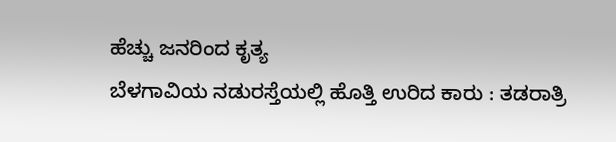ಹೆಚ್ಚು ಜನರಿಂದ ಕೃತ್ಯ
ಬೆಳಗಾವಿಯ ನಡುರಸ್ತೆಯಲ್ಲಿ ಹೊತ್ತಿ ಉರಿದ ಕಾರು : ತಡರಾತ್ರಿ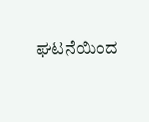ಘಟನೆಯಿಂದ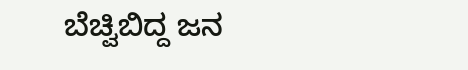ಬೆಚ್ವಿಬಿದ್ದ ಜನ